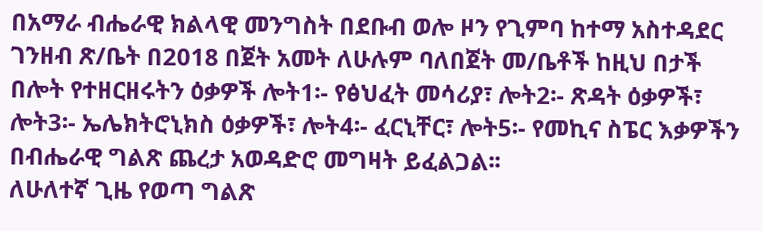በአማራ ብሔራዊ ክልላዊ መንግስት በደቡብ ወሎ ዞን የጊምባ ከተማ አስተዳደር ገንዘብ ጽ/ቤት በ2018 በጀት አመት ለሁሉም ባለበጀት መ/ቤቶች ከዚህ በታች በሎት የተዘርዘሩትን ዕቃዎች ሎት1፡- የፅህፈት መሳሪያ፣ ሎት2፡- ጽዳት ዕቃዎች፣ ሎት3፡- ኤሌክትሮኒክስ ዕቃዎች፣ ሎት4፡- ፈርኒቸር፣ ሎት5፡- የመኪና ስፔር እቃዎችን በብሔራዊ ግልጽ ጨረታ አወዳድሮ መግዛት ይፈልጋል፡፡
ለሁለተኛ ጊዜ የወጣ ግልጽ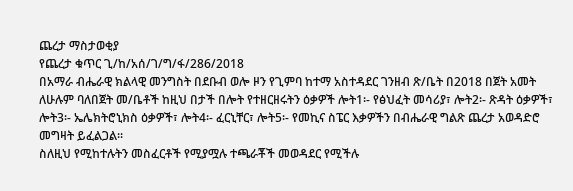ጨረታ ማስታወቂያ
የጨረታ ቁጥር ጊ/ከ/አሰ/ገ/ግ/ፋ/286/2018
በአማራ ብሔራዊ ክልላዊ መንግስት በደቡብ ወሎ ዞን የጊምባ ከተማ አስተዳደር ገንዘብ ጽ/ቤት በ2018 በጀት አመት ለሁሉም ባለበጀት መ/ቤቶች ከዚህ በታች በሎት የተዘርዘሩትን ዕቃዎች ሎት1፡- የፅህፈት መሳሪያ፣ ሎት2፡- ጽዳት ዕቃዎች፣ ሎት3፡- ኤሌክትሮኒክስ ዕቃዎች፣ ሎት4፡- ፈርኒቸር፣ ሎት5፡- የመኪና ስፔር እቃዎችን በብሔራዊ ግልጽ ጨረታ አወዳድሮ መግዛት ይፈልጋል፡፡
ስለዚህ የሚከተሉትን መስፈርቶች የሚያሟሉ ተጫራቾች መወዳደር የሚችሉ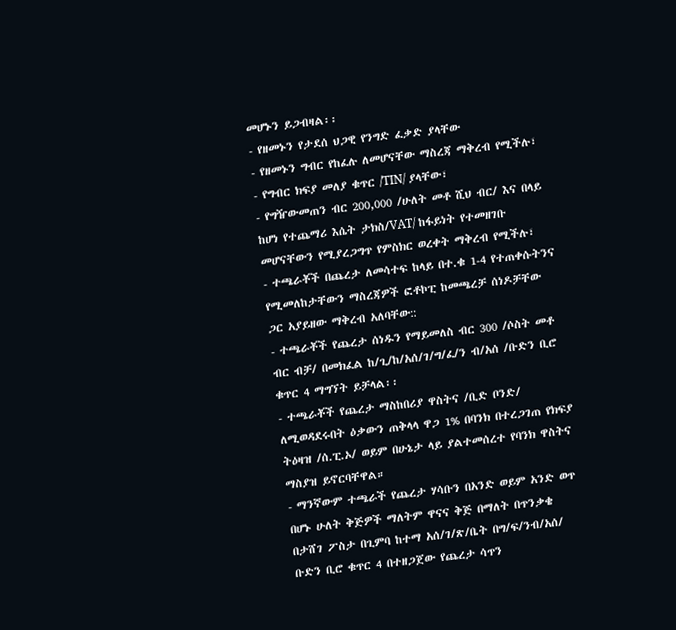መሆኑን ይጋብዛል፡፡
- የዘመኑን የታደሰ ህጋዊ የንግድ ፈቃድ ያላቸው
- የዘመኑን ግብር የከፈሉ ለመሆናቸው ማስረጃ ማቅረብ የሚችሉ፣
- የግብር ክፍያ መለያ ቁጥር /TIN/ ያላቸው፣
- የግዥውመጠን ብር 200,000 /ሁለት መቶ ሺህ ብር/ እና በላይ ከሆነ የተጨማሪ እሴት ታክስ/VAT/ ከፋይነት የተመዘገቡ መሆናቸውን የሚያረጋግጥ የምስክር ወረቀት ማቅረብ የሚችሉ፣
- ተጫራቾች በጨረታ ለመሳተፍ ከላይ በተ.ቁ 1-4 የተጠቀሱትንና የሚመለከታቸውን ማስረጃዎች ፎቶኮፒ ከመጫረቻ ሰነዶቻቸው ጋር አያይዘው ማቅረብ አለባቸው::
- ተጫራቾች የጨረታ ሰነዱን የማይመለስ ብር 300 /ሶስት መቶ ብር ብቻ/ በመክፈል ከ/ጊ/ከ/አሰ/ገ/ግ/ፈ/ን ብ/አሰ /ቡድን ቢሮ ቁጥር 4 ማግኘት ይቻላል፡፡
- ተጫራቾች የጨረታ ማስከበሪያ ዋስትና /ቢድ ቦንድ/ ለሚወዳደሩበት ዕቃውን ጠቅላላ ዋጋ 1% በባንክ በተረጋገጠ የክፍያ ትዕዛዝ /ሰ.ፒ.ኦ/ ወይም በሁኔታ ላይ ያልተመሰረተ የባንክ ዋስትና ማስያዝ ይኖርባቸዋል።
- ማንኛውም ተጫራች የጨረታ ሃሳቡን በአንድ ወይም አንድ ወጥ በሆኑ ሁለት ቅጅዎች ማለትም ዋናና ቅጅ በማለት በጥንቃቄ በታሸገ ፖስታ በጊምባ ከተማ አሰ/ገ/ጽ/ቤት በግ/ፍ/ንብ/አሰ/ ቡድን ቢሮ ቁጥር 4 በተዘጋጀው የጨረታ ሳጥን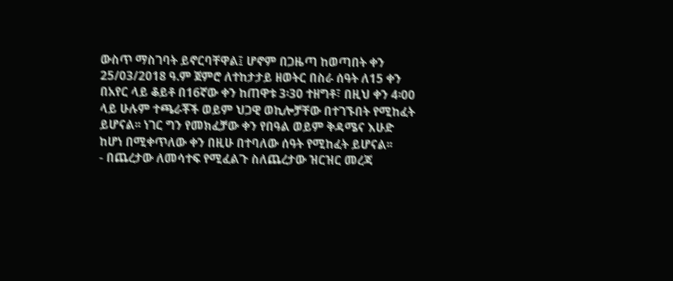ውስጥ ማስገባት ይኖርባቸዋል፤ ሆኖም በጋዜጣ ከወጣበት ቀን 25/03/2018 ዓ.ም ጀምሮ ለተከታታይ ዘወትር በስራ ሰዓት ለ15 ቀን በአየር ላይ ቆይቶ በ16ኛው ቀን ከጠዋቱ 3፡30 ተዘግቶ፣ በዚህ ቀን 4፡00 ላይ ሁሉም ተጫራቾች ወይም ህጋዊ ወኪሎቻቸው በተገኙበት የሚከፈት ይሆናል፡፡ ነገር ግን የመክፈቻው ቀን የበዓል ወይም ቅዳሜና እሁድ ከሆነ በሚቀጥለው ቀን በዚሁ በተባለው ሰዓት የሚከፈት ይሆናል፡፡
- በጨረታው ለመሳተፍ የሚፈልጉ ስለጨረታው ዝርዝር መረጃ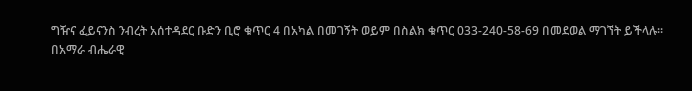ግዥና ፈይናንስ ንብረት አሰተዳደር ቡድን ቢሮ ቁጥር 4 በአካል በመገኝት ወይም በስልክ ቁጥር 033-240-58-69 በመደወል ማገኘት ይችላሉ፡፡
በአማራ ብሔራዊ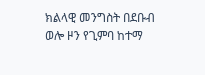ክልላዊ መንግስት በደቡብ ወሎ ዞን የጊምባ ከተማ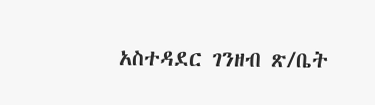አስተዳደር ገንዘብ ጽ/ቤት